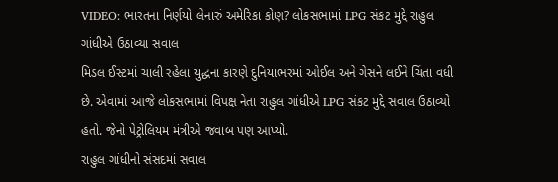VIDEO: ભારતના નિર્ણયો લેનારું અમેરિકા કોણ? લોકસભામાં LPG સંકટ મુદ્દે રાહુલ ગાંધીએ ઉઠાવ્યા સવાલ
મિડલ ઈસ્ટમાં ચાલી રહેલા યુદ્ધના કારણે દુનિયાભરમાં ઓઈલ અને ગેસને લઈને ચિંતા વધી છે. એવામાં આજે લોકસભામાં વિપક્ષ નેતા રાહુલ ગાંધીએ LPG સંકટ મુદ્દે સવાલ ઉઠાવ્યો હતો. જેનો પેટ્રોલિયમ મંત્રીએ જવાબ પણ આપ્યો.
રાહુલ ગાંધીનો સંસદમાં સવાલ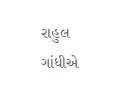રાહુલ ગાંધીએ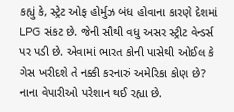કહ્યું કે, સ્ટ્રેટ ઓફ હોર્મુઝ બંધ હોવાના કારણે દેશમાં LPG સંકટ છે. જેની સૌથી વધુ અસર સ્ટ્રીટ વેન્ડર્સ પર પડી છે. એવામાં ભારત કોની પાસેથી ઓઈલ કે ગેસ ખરીદશે તે નક્કી કરનારું અમેરિકા કોણ છે? નાના વેપારીઓ પરેશાન થઈ રહ્યા છે.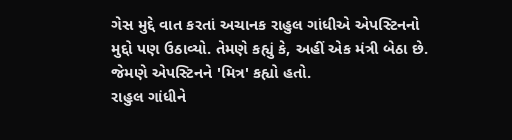ગેસ મુદ્દે વાત કરતાં અચાનક રાહુલ ગાંધીએ એપસ્ટિનનો મુદ્દો પણ ઉઠાવ્યો. તેમણે કહ્યું કે, અહીં એક મંત્રી બેઠા છે. જેમણે એપસ્ટિનને 'મિત્ર' કહ્યો હતો.
રાહુલ ગાંધીને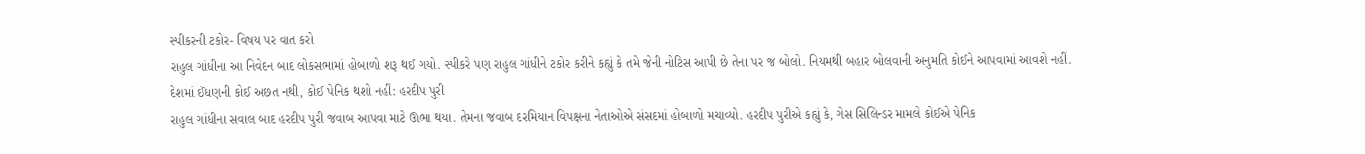સ્પીકરની ટકોર- વિષય પર વાત કરો
રાહુલ ગાંધીના આ નિવેદન બાદ લોકસભામાં હોબાળો શરૂ થઈ ગયો. સ્પીકરે પણ રાહુલ ગાંધીને ટકોર કરીને કહ્યું કે તમે જેની નોટિસ આપી છે તેના પર જ બોલો. નિયમથી બહાર બોલવાની અનુમતિ કોઈને આપવામાં આવશે નહીં.
દેશમાં ઈંધણની કોઈ અછત નથી, કોઈ પેનિક થશો નહીં: હરદીપ પુરી
રાહુલ ગાંધીના સવાલ બાદ હરદીપ પુરી જવાબ આપવા માટે ઊભા થયા. તેમના જવાબ દરમિયાન વિપક્ષના નેતાઓએ સંસદમાં હોબાળો મચાવ્યો. હરદીપ પુરીએ કહ્યું કે, ગેસ સિલિન્ડર મામલે કોઈએ પેનિક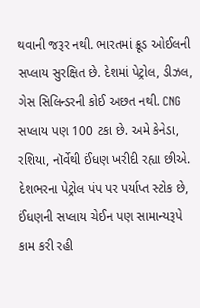થવાની જરૂર નથી. ભારતમાં ક્રૂડ ઓઈલની સપ્લાય સુરક્ષિત છે. દેશમાં પેટ્રોલ, ડીઝલ, ગેસ સિલિન્ડરની કોઈ અછત નથી. CNG સપ્લાય પણ 100 ટકા છે. અમે કેનેડા, રશિયા, નૉર્વેથી ઈંધણ ખરીદી રહ્યા છીએ. દેશભરના પેટ્રોલ પંપ પર પર્યાપ્ત સ્ટોક છે, ઈંધણની સપ્લાય ચેઈન પણ સામાન્યરૂપે કામ કરી રહી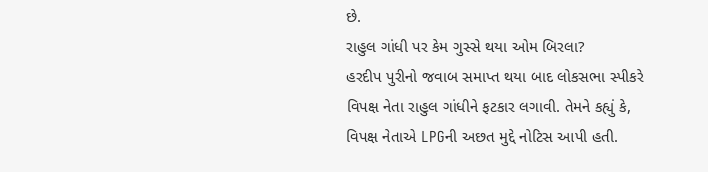છે.
રાહુલ ગાંધી પર કેમ ગુસ્સે થયા ઓમ બિરલા?
હરદીપ પુરીનો જવાબ સમાપ્ત થયા બાદ લોકસભા સ્પીકરે વિપક્ષ નેતા રાહુલ ગાંધીને ફટકાર લગાવી. તેમને કહ્યું કે, વિપક્ષ નેતાએ LPGની અછત મુદ્દે નોટિસ આપી હતી.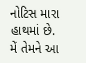નોટિસ મારા હાથમાં છે. મેં તેમને આ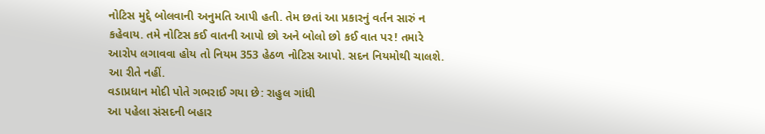નોટિસ મુદ્દે બોલવાની અનુમતિ આપી હતી. તેમ છતાં આ પ્રકારનું વર્તન સારું ન કહેવાય. તમે નોટિસ કઈ વાતની આપો છો અને બોલો છો કઈ વાત પર! તમારે આરોપ લગાવવા હોય તો નિયમ 353 હેઠળ નોટિસ આપો. સદન નિયમોથી ચાલશે. આ રીતે નહીં.
વડાપ્રધાન મોદી પોતે ગભરાઈ ગયા છે: રાહુલ ગાંધી
આ પહેલા સંસદની બહાર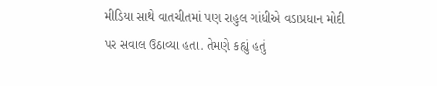મીડિયા સાથે વાતચીતમાં પણ રાહુલ ગાંધીએ વડાપ્રધાન મોદી પર સવાલ ઉઠાવ્યા હતા. તેમણે કહ્યું હતું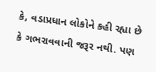કે, વડાપ્રધાન લોકોને કહી રહ્યા છે કે ગભરાવવાની જરૂર નથી. પણ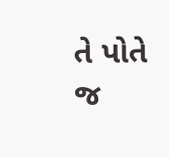તે પોતે જ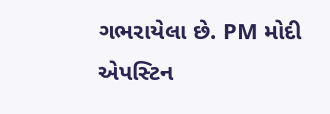ગભરાયેલા છે. PM મોદી એપસ્ટિન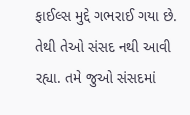ફાઈલ્સ મુદ્દે ગભરાઈ ગયા છે. તેથી તેઓ સંસદ નથી આવી રહ્યા. તમે જુઓ સંસદમાં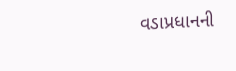વડાપ્રધાનની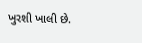ખુરશી ખાલી છે.